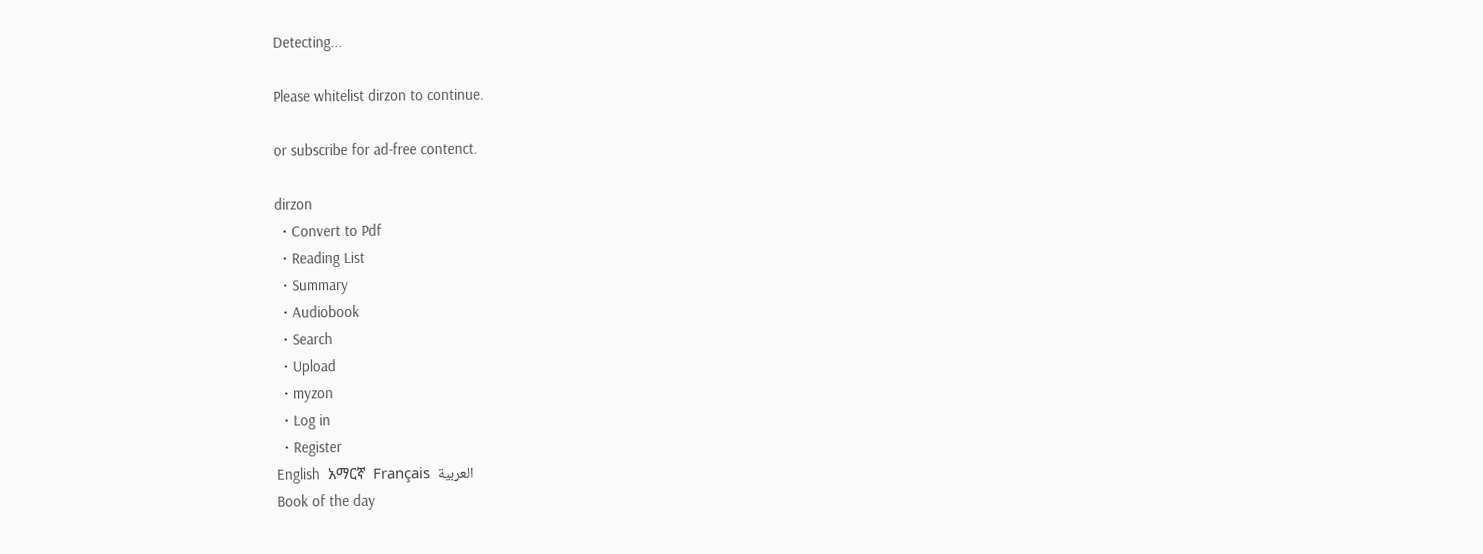Detecting...

Please whitelist dirzon to continue.

or subscribe for ad-free contenct.

dirzon
  • Convert to Pdf
  • Reading List
  • Summary
  • Audiobook
  • Search
  • Upload
  • myzon
  • Log in
  • Register
English  አማርኛ  Français  العربية
Book of the day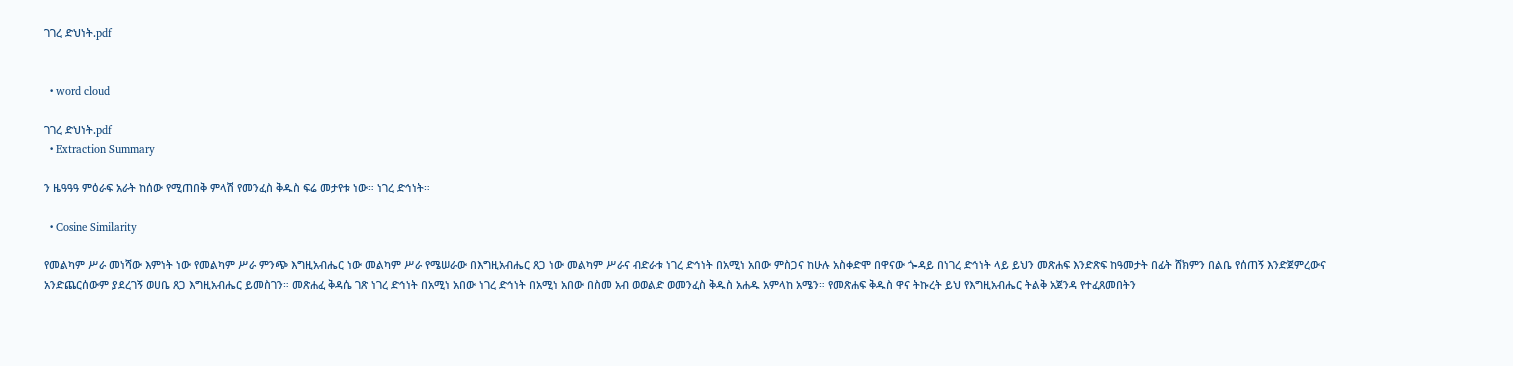ገገረ ድህነት.pdf


  • word cloud

ገገረ ድህነት.pdf
  • Extraction Summary

ን ዜዓዓዓ ምዕራፍ አራት ከሰው የሚጠበቅ ምላሽ የመንፈስ ቅዱስ ፍሬ መታየቱ ነው። ነገረ ድኅነት።

  • Cosine Similarity

የመልካም ሥራ መነሻው እምነት ነው የመልካም ሥራ ምንጭ እግዚአብሔር ነው መልካም ሥራ የሜሠራው በእግዚአብሔር ጸጋ ነው መልካም ሥራና ብድራቱ ነገረ ድኅነት በአሚነ አበው ምስጋና ከሁሉ አስቀድሞ በዋናው ጐዳይ በነገረ ድኅነት ላይ ይህን መጽሐፍ እንድጽፍ ከዓመታት በፊት ሸክምን በልቤ የሰጠኝ እንድጀምረውና አንድጨርሰውም ያደረገኝ ወሀቤ ጸጋ እግዚአብሔር ይመስገን። መጽሐፈ ቅዳሴ ገጽ ነገረ ድኅነት በአሚነ አበው ነገረ ድኅነት በአሚነ አበው በስመ አብ ወወልድ ወመንፈስ ቅዱስ አሐዱ አምላከ አሜን። የመጽሐፍ ቅዱስ ዋና ትኩረት ይህ የእግዚአብሔር ትልቅ አጀንዳ የተፈጸመበትን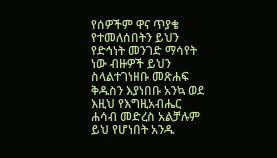የሰዎችም ዋና ጥያቄ የተመለሰበትን ይህን የድኅነት መንገድ ማሳየት ነው ብዙዎች ይህን ስላልተገነዘቡ መጽሐፍ ቅዱስን እያነበቡ አንኳ ወደ እዚህ የእግዚአብሔር ሐሳብ መድረስ አልቻሉም ይህ የሆነበት አንዱ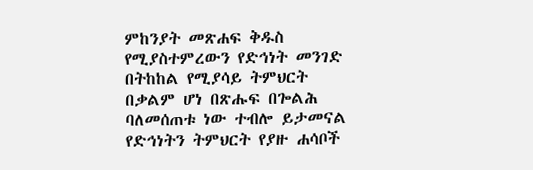ምከንያት መጽሐፍ ቅዱስ የሚያስተምረውን የድኅነት መንገድ በትከከል የሚያሳይ ትምህርት በቃልም ሆነ በጽሑፍ በጐልሕ ባለመሰጠቱ ነው ተብሎ ይታመናል የድኅነትን ትምህርት የያዙ ሐሳቦች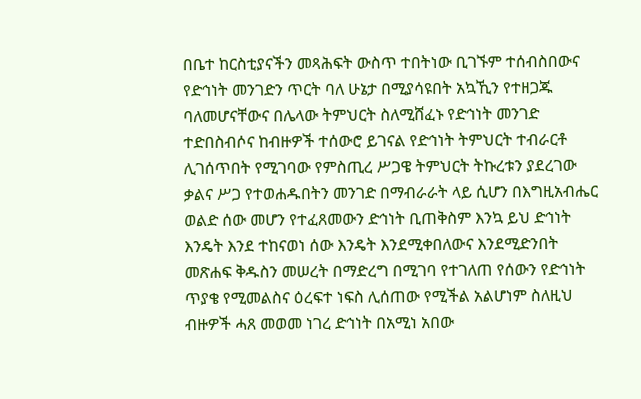በቤተ ከርስቲያናችን መጻሕፍት ውስጥ ተበትነው ቢገኙም ተሰብስበውና የድኅነት መንገድን ጥርት ባለ ሁኔታ በሚያሳዩበት አኳኺን የተዘጋጁ ባለመሆናቸውና በሌላው ትምህርት ስለሚሸፈኑ የድኅነት መንገድ ተድበስብሶና ከብዙዎች ተሰውሮ ይገናል የድኅነት ትምህርት ተብራርቶ ሊገሰጥበት የሚገባው የምስጢረ ሥጋዌ ትምህርት ትኩረቱን ያደረገው ቃልና ሥጋ የተወሐዱበትን መንገድ በማብራራት ላይ ሲሆን በእግዚአብሔር ወልድ ሰው መሆን የተፈጸመውን ድኅነት ቢጠቅስም እንኳ ይህ ድኅነት እንዴት እንደ ተከናወነ ሰው እንዴት እንደሚቀበለውና እንደሚድንበት መጽሐፍ ቅዱስን መሠረት በማድረግ በሚገባ የተገለጠ የሰውን የድኅነት ጥያቄ የሚመልስና ዕረፍተ ነፍስ ሊሰጠው የሚችል አልሆነም ስለዚህ ብዙዎች ሓጸ መወመ ነገረ ድኅነት በአሚነ አበው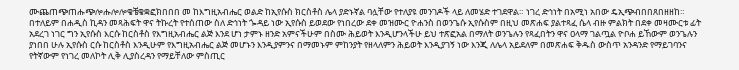ሙጨጠጭጠሑጭሎሑሎሎቄቼቄቋፎክበበበ መ ከእግዚአብሔር ወልድ ከኢየሱስ ክርስቶስ ሌላ ያድኑኛል ባሏቸው የተለያዩ መንገዶች ላይ ለመሄድ ተገደዋል። ነገረ ድኅነት በአሚነ አበው ዴኢጭብበበጸበዘዘከ። በተለይም በሐዲስ ኪዳን መጻሕፍት ዋና ትኩረት የተሰጠው ስለ ድኅነት ጐዳይ ነው ኢየሱስ ይወደው የነበረው ደቀ መዝሙር ዮሐንስ በወንጌሱ ኢየሱስም በዚህ መጽሐፍ ያልተጻፈ ሴላ ብዙ ምልክት በደቀ መዛሙርቱ ፊት አደረገ ነገር ግን ኢየሱስ እርሱ ከርስቶስ የእግዚአብሔር ልጅ እንደ ሆነ ታምኑ ዘንድ አምናችሁም በስሙ ሕይወት እንዲሆንላችሁ ይህ ተጽፎአል በማለት ወንጌሉን የጻፈበትን ዋና ዐላማ ገልጧል ዮቦሐ ይኸውም ወንጌሉን ያነበበ ሁሉ ኢየሱስ ርሱ ከርስቶስ እንዲሁም የእግዚአብሔር ልጅ መሆኑን እንዲያምንና በማመኑም ምከንያት የዘላለምን ሕይወት እንዲያገኝ ነው እንጂ ለሌላ አይደለም በመጽሐፍ ቅዱስ ውስጥ አንዳንድ የማይገባንና የትኛውም የነገረ መለኮት ሊቅ ሊያስረዳን የማይቸለው ምስጢር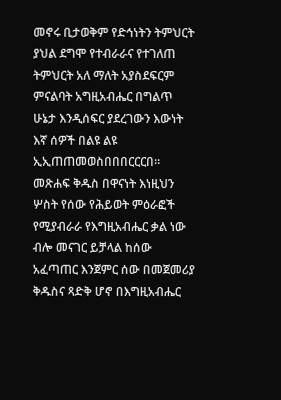መኖሩ ቢታወቅም የድኅነትን ትምህርት ያህል ደግሞ የተብራራና የተገለጠ ትምህርት አለ ማለት አያስደፍርም ምናልባት አግዚአብሔር በግልጥ ሁኔታ እንዲሰፍር ያደረገውን እውነት እኛ ሰዎች በልዩ ልዩ ኢኢጠጠመወስበበበርርርበ። መጽሐፍ ቅዱስ በዋናነት እነዚህን ሦስት የሰው የሕይወት ምዕራፎች የሚያብራራ የእግዚአብሔር ቃል ነው ብሎ መናገር ይቻላል ከሰው አፈጣጠር እንጀምር ሰው በመጀመሪያ ቅዱስና ጻድቅ ሆኖ በእግዚአብሔር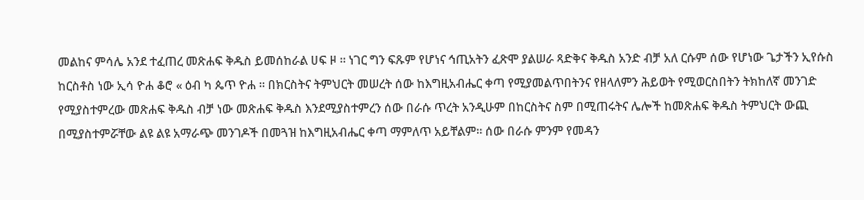መልከና ምሳሌ አንደ ተፈጠረ መጽሐፍ ቅዱስ ይመሰከራል ሀፍ ዞ ። ነገር ግን ፍጹም የሆነና ኅጢአትን ፈጽሞ ያልሠራ ጻድቅና ቅዱስ አንድ ብቻ አለ ርሱም ሰው የሆነው ጌታችን ኢየሱስ ከርስቶስ ነው ኢሳ ዮሐ ቆሮ « ዕብ ካ ጴጥ ዮሐ ። በክርስትና ትምህርት መሠረት ሰው ከእግዚአብሔር ቀጣ የሚያመልጥበትንና የዘላለምን ሕይወት የሚወርስበትን ትክከለኛ መንገድ የሚያስተምረው መጽሐፍ ቅዱስ ብቻ ነው መጽሐፍ ቅዱስ እንደሚያስተምረን ሰው በራሱ ጥረት አንዲሁም በከርስትና ስም በሚጠሩትና ሌሎች ከመጽሐፍ ቅዱስ ትምህርት ውጪ በሚያስተምሯቸው ልዩ ልዩ አማራጭ መንገዶች በመጓዝ ከእግዚአብሔር ቀጣ ማምለጥ አይቸልም። ሰው በራሱ ምንም የመዳን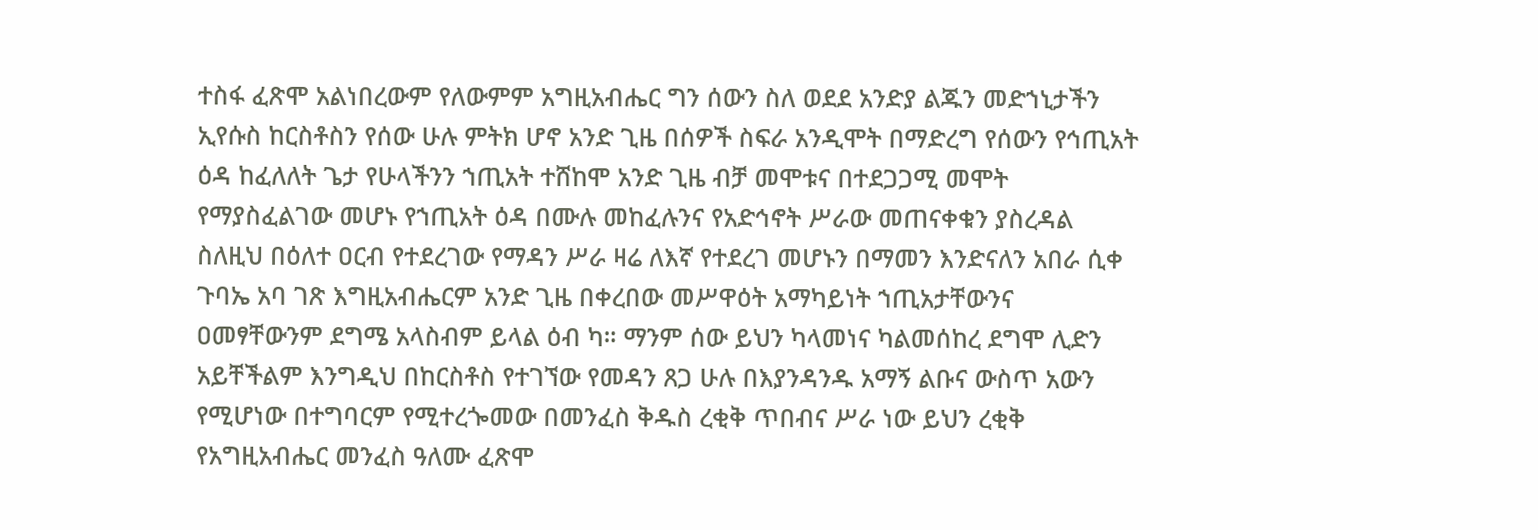ተስፋ ፈጽሞ አልነበረውም የለውምም አግዚአብሔር ግን ሰውን ስለ ወደደ አንድያ ልጁን መድኀኒታችን ኢየሱስ ከርስቶስን የሰው ሁሉ ምትክ ሆኖ አንድ ጊዜ በሰዎች ስፍራ አንዲሞት በማድረግ የሰውን የኅጢአት ዕዳ ከፈለለት ጌታ የሁላችንን ኀጢአት ተሸከሞ አንድ ጊዜ ብቻ መሞቱና በተደጋጋሚ መሞት የማያስፈልገው መሆኑ የኀጢአት ዕዳ በሙሉ መከፈሉንና የአድኅኖት ሥራው መጠናቀቁን ያስረዳል ስለዚህ በዕለተ ዐርብ የተደረገው የማዳን ሥራ ዛሬ ለእኛ የተደረገ መሆኑን በማመን እንድናለን አበራ ሲቀ ጉባኤ አባ ገጽ እግዚአብሔርም አንድ ጊዜ በቀረበው መሥዋዕት አማካይነት ኀጢአታቸውንና ዐመፃቸውንም ደግሜ አላስብም ይላል ዕብ ካ። ማንም ሰው ይህን ካላመነና ካልመሰከረ ደግሞ ሊድን አይቸችልም እንግዲህ በከርስቶስ የተገኘው የመዳን ጸጋ ሁሉ በእያንዳንዱ አማኝ ልቡና ውስጥ አውን የሚሆነው በተግባርም የሚተረጐመው በመንፈስ ቅዱስ ረቂቅ ጥበብና ሥራ ነው ይህን ረቂቅ የአግዚአብሔር መንፈስ ዓለሙ ፈጽሞ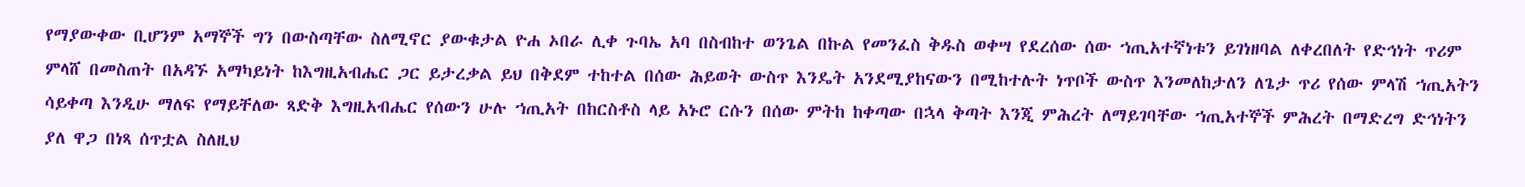የማያውቀው ቢሆንም አማኞች ግን በውስጣቸው ስለሚኖር ያውቁታል ዮሐ ኦበራ ሊቀ ጉባኤ አባ በስብከተ ወንጌል በኩል የመንፈስ ቅዱስ ወቀሣ የደረሰው ሰው ኀጢአተኛነቱን ይገነዘባል ለቀረበለት የድኅነት ጥሪም ምላሸ በመስጠት በአዳኙ አማካይነት ከእግዚአብሔር ጋር ይታረቃል ይህ በቅደም ተከተል በሰው ሕይወት ውስጥ እንዴት አንደሚያከናውን በሚከተሉት ነጥቦች ውስጥ እንመለከታለን ለጌታ ጥሪ የሰው ምላሽ ኀጢአትን ሳይቀጣ እንዲሁ ማለፍ የማይቸለው ጻድቅ እግዚአብሔር የሰውን ሁሉ ኀጢአት በከርስቶስ ላይ አኑሮ ርሱን በሰው ምትከ ከቀጣው በኋላ ቅጣት እንጂ ምሕረት ለማይገባቸው ኀጢአተኞች ምሕረት በማድረግ ድኅነትን ያለ ዋጋ በነጻ ሰጥቷል ስለዚህ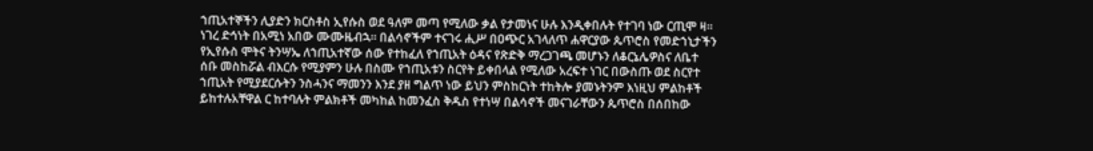ኀጢአተኞችን ሊያድን ክርስቶስ ኢየሱስ ወደ ዓለም መጣ የሚለው ቃል የታመነና ሁሉ እንዲቀበሉት የተገባ ነው ርጢሞ ዛ። ነገረ ድኅነት በአሚነ አበው ሙሙዜብኋ። በልሳኖችም ተናገሩ ሒሥ በዐጭር አገላለጥ ሐዋርያው ጴጥሮስ የመድኀኒታችን የኢየሱስ ሞትና ትንሣኤ ለኀጢአተኛው ሰው የተከፈለ የኀጢአት ዕዳና የጽድቅ ማረጋገጫ መሆኑን ለቆርኔሌዎስና ለቤተ ሰቡ መስከሯል ብእርሱ የሚያምን ሁሉ በስሙ የኀጢአቱን ስርየት ይቀበላል የሚለው አረፍተ ነገር በውስጡ ወደ ስርየተ ኀጢአት የሚያደርሱትን ንስሓንና ማመንን እንደ ያዘ ግልጥ ነው ይህን ምስከርነት ተከትሎ ያመኑትንም እነዚህ ምልከቶች ይከተሉአቸዋል ር ከተባሉት ምልክቶች መካከል ከመንፈስ ቅዱስ የተነሣ በልሳኖች መናገራቸውን ጴጥሮስ በሰበከው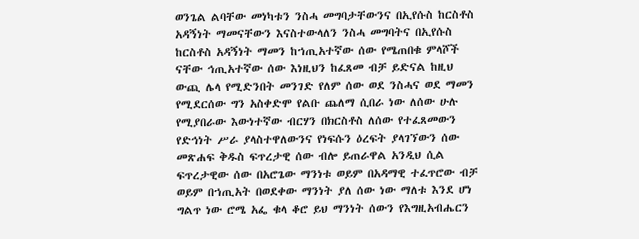ወንጌል ልባቸው መነካቱን ንስሓ መግባታቸውንና በኢየሱስ ከርስቶስ አዳኝነት ማመናቸውን እናስተውላለን ንስሓ መግባትና በኢየሱስ ከርስቶስ አዳኝነት ማመን ከኀጢአተኛው ሰው የሜጠበቁ ምላሾች ናቸው ኅጢአተኛው ሰው እነዚህን ከፈጸመ ብቻ ይድናል ከዚህ ውጪ ሌላ የሚድንበት መንገድ የለም ሰው ወደ ንስሓና ወደ ማመን የሚደርሰው ግን አስቀድሞ የልቡ ጨለማ ሲበራ ነው ለሰው ሁሉ የሚያበራው እውነተኛው ብርሃን በክርስቶስ ለሰው የተፈጸመውን የድኅነት ሥራ ያላስተዋለውንና የነፍሱን ዕረፍት ያላገኘውን ሰው መጽሐፍ ቅዱስ ፍጥረታዊ ሰው ብሎ ይጠራዋል አንዲህ ሲል ፍጥረታዊው ሰው በአሮጌው ማንነቱ ወይም በአዳማዊ ተፈጥሮው ብቻ ወይም በኀጢአት በወደቀው ማንነት ያለ ሰው ነው ማለቱ እንደ ሆነ ግልጥ ነው ሮሜ አፌ ቁላ ቆሮ ይህ ማንነት ሰውን የእግዚአብሔርን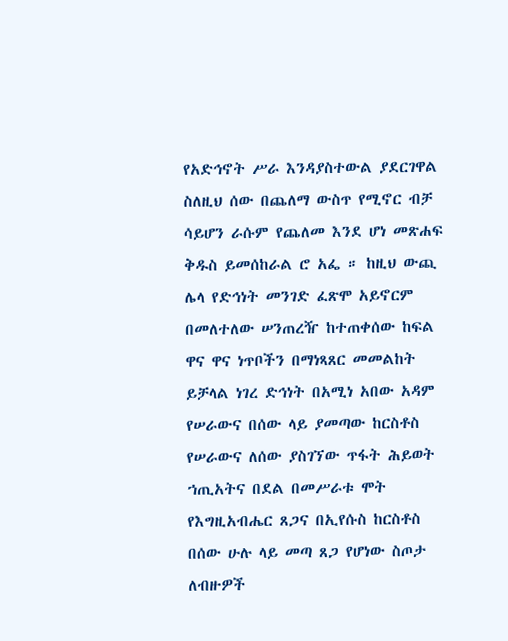የአድኅኖት ሥራ እንዳያስተውል ያደርገዋል ስለዚህ ሰው በጨለማ ውስጥ የሚኖር ብቻ ሳይሆን ራሱም የጨለመ እንደ ሆነ መጽሐፍ ቅዱስ ይመሰከራል ሮ አፌ ። ከዚህ ውጪ ሌላ የድኅነት መንገድ ፈጽሞ አይኖርም በመለተለው ሠንጠረዥ ከተጠቀሰው ከፍል ዋና ዋና ነጥቦችን በማነጻጸር መመልከት ይቻላል ነገረ ድኅነት በአሚነ አበው አዳም የሠራውና በሰው ላይ ያመጣው ከርስቶስ የሠራውና ለሰው ያስገኘው ጥፋት ሕይወት ኀጢአትና በደል በመሥራቱ ሞት የእግዚአብሔር ጸጋና በኢየሱስ ከርስቶስ በሰው ሁሉ ላይ መጣ ጸጋ የሆነው ስጦታ ለብዙዎች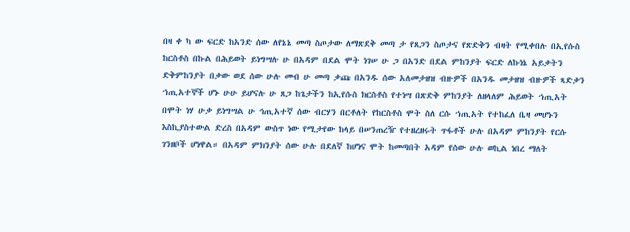በዛ ቀ ካ ው ፍርድ ከአንድ ሰው ለየኔኔ መጣ ስጦታው ለማጽደቅ መጣ ታ የጸጋን ስጦታና የጽድቅን ብዛት የሚቀበሉ በኢየሱስ ከርስቶስ በኩል በሕይወት ይነግሣሉ ሁ በአዳም በደል ሞት ነገሠ ሁ ጋ በአንድ በደል ምከንያት ፍርድ ለኩነኔ አይቃትን ድቅምከንያት በቃው ወደ ሰው ሁሉ መብ ሁ መጣ ቃጩ በአንዱ ሰው አለመታዘዝ ብዙዎች በአንዱ መታዘዝ ብዙዎች ጻድቃን ኀጢአተኞች ሆኑ ሁሁ ይሆናሉ ሁ ጸጋ ከጌታችን ከኢየሱስ ክርስቶስ የተነሣ በጽድቅ ምከንያት ለዘላለም ሕይወት ኀጢአት በሞት ነሃ ሁቃ ይነግሣል ሁ ኅጢአተኛ ሰው ብርሃን በርቶለት የከርስቶስ ሞት ስለ ርሱ ኀጢአት የተከፈለ ቤዛ መሆኑን እስኪያስተውል ድረስ በአዳም ውስጥ ነው የሚታየው ከላይ በሠንጠረዥ የተዘረዘሩት ጥፋቶች ሁሉ በአዳም ምከንያት የርሱ ገንዘቦች ሆነዋል። በአዳም ምክንያት ሰው ሁሉ በደለኛ ከሆነና ሞት ከመጣበት አዳም የሰው ሁሉ ወኪል ነበረ ማለት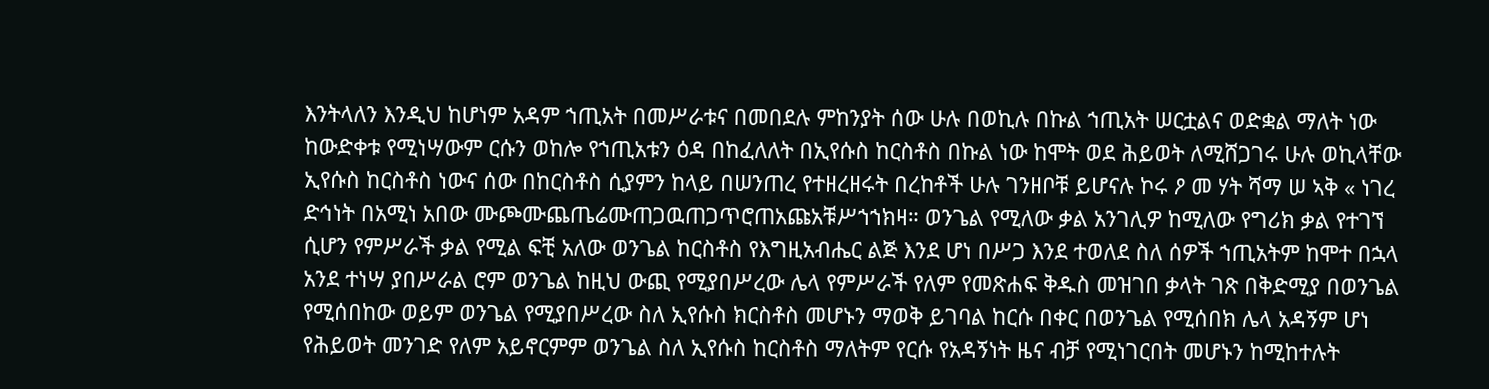እንትላለን እንዲህ ከሆነም አዳም ኀጢአት በመሥራቱና በመበደሉ ምከንያት ሰው ሁሉ በወኪሉ በኩል ኀጢአት ሠርቷልና ወድቋል ማለት ነው ከውድቀቱ የሚነሣውም ርሱን ወከሎ የኀጢአቱን ዕዳ በከፈለለት በኢየሱስ ከርስቶስ በኩል ነው ከሞት ወደ ሕይወት ለሚሸጋገሩ ሁሉ ወኪላቸው ኢየሱስ ከርስቶስ ነውና ሰው በከርስቶስ ሲያምን ከላይ በሠንጠረ የተዘረዘሩት በረከቶች ሁሉ ገንዘቦቹ ይሆናሉ ኮሩ ዖ መ ሃት ሻማ ሠ ኣቅ « ነገረ ድኅነት በአሚነ አበው ሙጮሙጨጤሬሙጠጋዉጠጋጥሮጠአጩአቹሥኀኀክዛ። ወንጌል የሚለው ቃል አንገሊዎ ከሚለው የግሪክ ቃል የተገኘ ሲሆን የምሥራች ቃል የሚል ፍቺ አለው ወንጌል ከርስቶስ የእግዚአብሔር ልጅ እንደ ሆነ በሥጋ እንደ ተወለደ ስለ ሰዎች ኀጢአትም ከሞተ በኋላ አንደ ተነሣ ያበሥራል ሮም ወንጌል ከዚህ ውጪ የሚያበሥረው ሌላ የምሥራች የለም የመጽሐፍ ቅዱስ መዝገበ ቃላት ገጽ በቅድሚያ በወንጌል የሚሰበከው ወይም ወንጌል የሚያበሥረው ስለ ኢየሱስ ክርስቶስ መሆኑን ማወቅ ይገባል ከርሱ በቀር በወንጌል የሚሰበክ ሌላ አዳኝም ሆነ የሕይወት መንገድ የለም አይኖርምም ወንጌል ስለ ኢየሱስ ከርስቶስ ማለትም የርሱ የአዳኝነት ዜና ብቻ የሚነገርበት መሆኑን ከሚከተሉት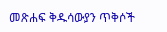መጽሐፍ ቅዱሳውያን ጥቅሶች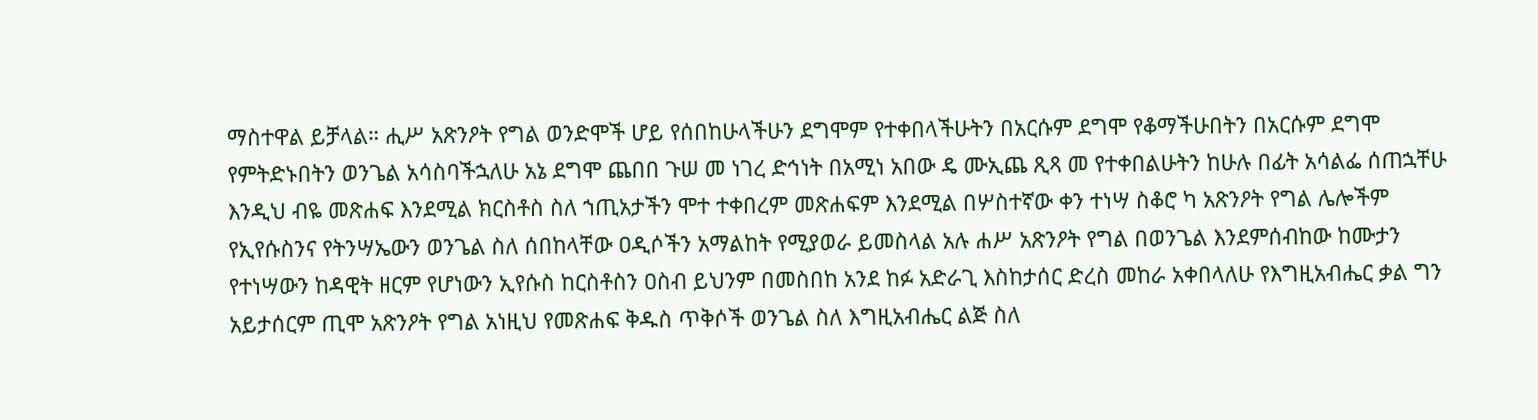ማስተዋል ይቻላል። ሒሥ አጽንዖት የግል ወንድሞች ሆይ የሰበከሁላችሁን ደግሞም የተቀበላችሁትን በአርሱም ደግሞ የቆማችሁበትን በአርሱም ደግሞ የምትድኑበትን ወንጌል አሳስባችኋለሁ አኔ ደግሞ ጨበበ ጉሠ መ ነገረ ድኅነት በአሚነ አበው ዴ ሙኢጨ ጺጻ መ የተቀበልሁትን ከሁሉ በፊት አሳልፌ ሰጠኋቸሁ እንዲህ ብዬ መጽሐፍ እንደሚል ክርስቶስ ስለ ኀጢአታችን ሞተ ተቀበረም መጽሐፍም እንደሚል በሦስተኛው ቀን ተነሣ ስቆሮ ካ አጽንዖት የግል ሌሎችም የኢየሱስንና የትንሣኤውን ወንጌል ስለ ሰበከላቸው ዐዲሶችን አማልከት የሚያወራ ይመስላል አሉ ሐሥ አጽንዖት የግል በወንጌል እንደምሰብከው ከሙታን የተነሣውን ከዳዊት ዘርም የሆነውን ኢየሱስ ከርስቶስን ዐስብ ይህንም በመስበከ አንደ ከፉ አድራጊ እስከታሰር ድረስ መከራ አቀበላለሁ የእግዚአብሔር ቃል ግን አይታሰርም ጢሞ አጽንዖት የግል አነዚህ የመጽሐፍ ቅዱስ ጥቅሶች ወንጌል ስለ እግዚአብሔር ልጅ ስለ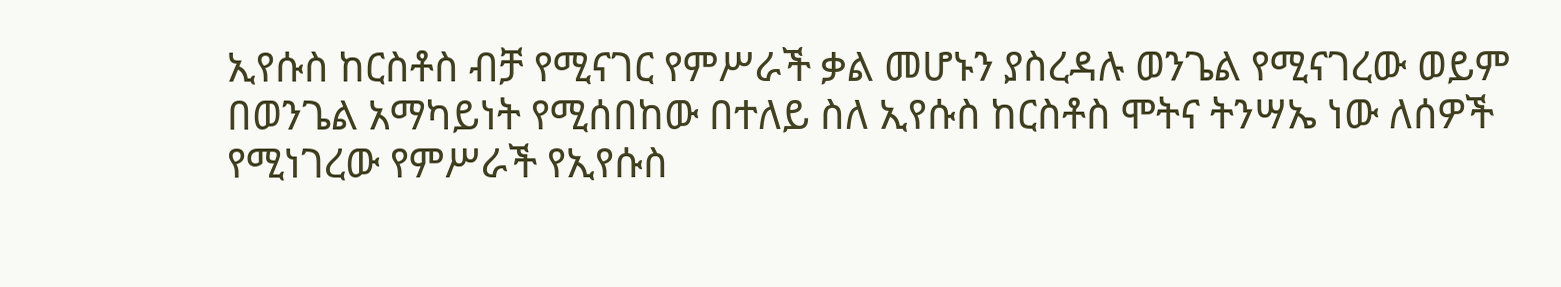ኢየሱስ ከርስቶስ ብቻ የሚናገር የምሥራች ቃል መሆኑን ያስረዳሉ ወንጌል የሚናገረው ወይም በወንጌል አማካይነት የሚሰበከው በተለይ ስለ ኢየሱስ ከርስቶስ ሞትና ትንሣኤ ነው ለሰዎች የሚነገረው የምሥራች የኢየሱስ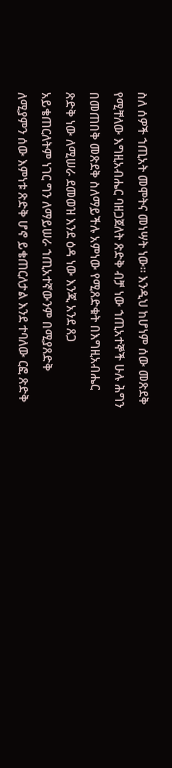ስለ ሰዎች ኀጢአት መሞትና መነሣት ነው። እንዲህ ከሆነም ሰው መጽደቅ የሚቸለው እግዚአብሔር ባዘጋጀለት ጽድቅ ብቻ ነው ኀጢአተኞች ሁሉ ሕግን በመጠበቅ መጽደቅ ስለማይችሉ አምነው የሚጸድቁት በእግዚአብሔር ጽድቅ ነው ለሚሠራ ደመወዝ እንደ ዕዳ ነው እንጂ አንደ ጸጋ አይቄጠርለትም ነገር ግን ለማይሠራ ኀጢአተኛውንም በሚያጸድቅ ለሚያምን ሰው እምነቱ ጽድቅ ሆኖ ይቄጠርለታል እንደ ተባለው ርፎ ጽድቅ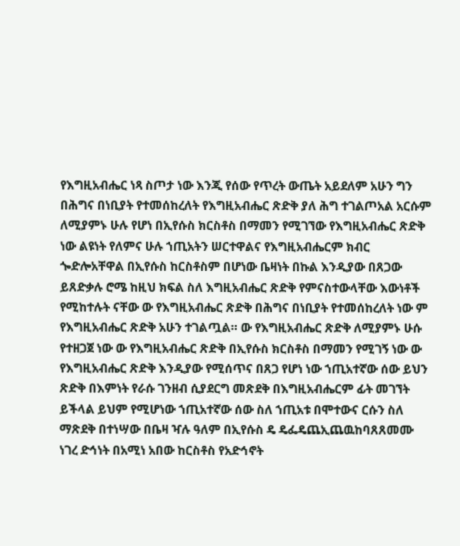የእግዚአብሔር ነጻ ስጦታ ነው እንጂ የሰው የጥረት ውጤት አይደለም አሁን ግን በሕግና በነቢያት የተመሰከረለት የእግዚአብሔር ጽድቅ ያለ ሕግ ተገልጦአል አርሱም ለሚያምኑ ሁሉ የሆነ በኢየሱስ ክርስቶስ በማመን የሚገኘው የእግዚአብሔር ጽድቅ ነው ልዩነት የለምና ሁሉ ኀጢአትን ሠርተዋልና የእግዚአብሔርም ክብር ጐድሎአቸዋል በኢየሱስ ከርስቶስም በሆነው ቤዛነት በኩል እንዲያው በጸጋው ይጸድቃሉ ሮሜ ከዚህ ክፍል ስለ እግዚአብሔር ጽድቅ የምናስተውላቸው እውነቶች የሚከተሉት ናቸው ው የእግዚአብሔር ጽድቅ በሕግና በነቢያት የተመሰከረለት ነው ም የእግዚአብሔር ጽድቅ አሁን ተገልጧል። ው የእግዚአብሔር ጽድቅ ለሚያምኑ ሁሱ የተዘጋጀ ነው ው የእግዚአብሔር ጽድቅ በኢየሱስ ክርስቶስ በማመን የሚገኝ ነው ው የእግዚአብሔር ጽድቅ እንዲያው የሚሰጥና በጸጋ የሆነ ነው ኀጢአተኛው ሰው ይህን ጽድቅ በእምነት የራሱ ገንዘብ ሲያደርግ መጽደቅ በእግዚአብሔርም ፊት መገኘት ይችላል ይህም የሚሆነው ኀጢአተኛው ሰው ስለ ኀጢአቱ በሞተውና ርሱን ስለ ማጽደቅ በተነሣው በቤዛ ዣሉ ዓለም በኢየሱስ ዴ ዴፌዴጨኢጨዉከባጸጸመሙ ነገረ ድኅነት በአሚነ አበው ከርስቶስ የአድኅኖት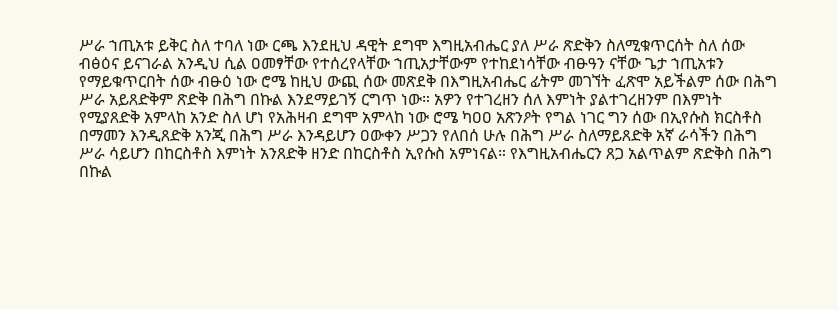ሥራ ኀጢአቱ ይቅር ስለ ተባለ ነው ርጫ እንደዚህ ዳዊት ደግሞ እግዚአብሔር ያለ ሥራ ጽድቅን ስለሚቁጥርሰት ስለ ሰው ብፅዕና ይናገራል አንዲህ ሲል ዐመፃቸው የተሰረየላቸው ኀጢአታቸውም የተከደነሳቸው ብፁዓን ናቸው ጌታ ኀጢአቱን የማይቁጥርበት ሰው ብፁዕ ነው ሮሜ ከዚህ ውጪ ሰው መጽደቅ በእግዚአብሔር ፊትም መገኘት ፈጽሞ አይችልም ሰው በሕግ ሥራ አይጸድቅም ጽድቅ በሕግ በኩል እንደማይገኝ ርግጥ ነው። አዎን የተገረዘን ሰለ እምነት ያልተገረዘንም በእምነት የሚያጸድቅ አምላከ አንድ ስለ ሆነ የአሕዛብ ደግሞ አምላከ ነው ሮሜ ካዐዐ አጽንዖት የግል ነገር ግን ሰው በኢየሱስ ክርስቶስ በማመን እንዲጸድቅ አንጂ በሕግ ሥራ እንዳይሆን ዐውቀን ሥጋን የለበሰ ሁሉ በሕግ ሥራ ስለማይጸድቅ አኛ ራሳችን በሕግ ሥራ ሳይሆን በከርስቶስ እምነት አንጸድቅ ዘንድ በከርስቶስ ኢየሱስ አምነናል። የእግዚአብሔርን ጸጋ አልጥልም ጽድቅስ በሕግ በኩል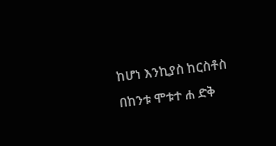ከሆነ እንኪያስ ከርስቶስ በከንቱ ሞቱተ ሐ ድቅ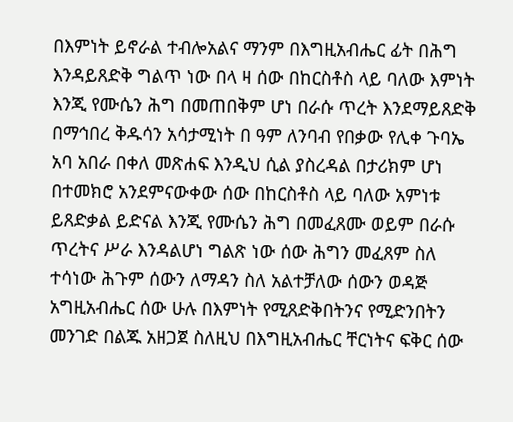በእምነት ይኖራል ተብሎአልና ማንም በእግዚአብሔር ፊት በሕግ እንዳይጸድቅ ግልጥ ነው በላ ዛ ሰው በከርስቶስ ላይ ባለው እምነት እንጂ የሙሴን ሕግ በመጠበቅም ሆነ በራሱ ጥረት እንደማይጸድቅ በማኅበረ ቅዱሳን አሳታሚነት በ ዓም ለንባብ የበቃው የሊቀ ጉባኤ አባ አበራ በቀለ መጽሐፍ እንዲህ ሲል ያስረዳል በታሪክም ሆነ በተመክሮ አንደምናውቀው ሰው በከርስቶስ ላይ ባለው አምነቱ ይጸድቃል ይድናል እንጂ የሙሴን ሕግ በመፈጸሙ ወይም በራሱ ጥረትና ሥራ እንዳልሆነ ግልጽ ነው ሰው ሕግን መፈጸም ስለ ተሳነው ሕጉም ሰውን ለማዳን ስለ አልተቻለው ሰውን ወዳጅ አግዚአብሔር ሰው ሁሉ በእምነት የሚጸድቅበትንና የሚድንበትን መንገድ በልጁ አዘጋጀ ስለዚህ በእግዚአብሔር ቸርነትና ፍቅር ሰው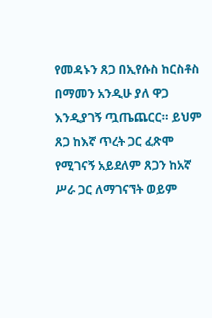የመዳኑን ጸጋ በኢየሱስ ከርስቶስ በማመን አንዲሁ ያለ ዋጋ እንዲያገኝ ጧጤጨርር። ይህም ጸጋ ከእኛ ጥረት ጋር ፈጽሞ የሚገናኝ አይደለም ጸጋን ከአኛ ሥራ ጋር ለማገናኘት ወይም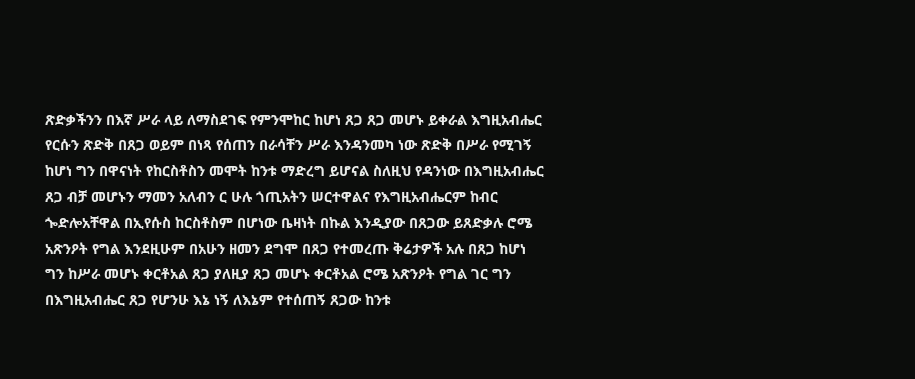ጽድቃችንን በእኛ ሥራ ላይ ለማስደገፍ የምንሞከር ከሆነ ጸጋ ጸጋ መሆኑ ይቀራል እግዚአብሔር የርሱን ጽድቅ በጸጋ ወይም በነጻ የሰጠን በራሳቸን ሥራ እንዳንመካ ነው ጽድቅ በሥራ የሚገኝ ከሆነ ግን በዋናነት የከርስቶስን መሞት ከንቱ ማድረግ ይሆናል ስለዚህ የዳንነው በእግዚአብሔር ጸጋ ብቻ መሆኑን ማመን አለብን ር ሁሉ ጎጢአትን ሠርተዋልና የእግዚአብሔርም ከብር ጐድሎአቸዋል በኢየሱስ ከርስቶስም በሆነው ቤዛነት በኩል እንዲያው በጸጋው ይጸድቃሉ ሮሜ አጽንዖት የግል እንደዚሁም በአሁን ዘመን ደግሞ በጸጋ የተመረጡ ቅሬታዎች አሉ በጸጋ ከሆነ ግን ከሥራ መሆኑ ቀርቶአል ጸጋ ያለዚያ ጸጋ መሆኑ ቀርቶአል ሮሜ አጽንዖት የግል ገር ግን በእግዚአብሔር ጸጋ የሆንሁ እኔ ነኝ ለእኔም የተሰጠኝ ጸጋው ከንቱ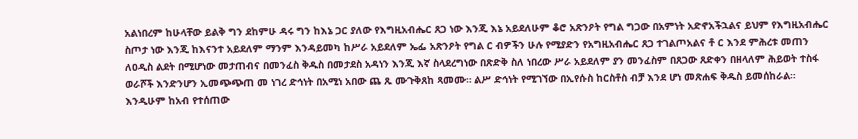አልነበረም ከሁላቸው ይልቅ ግን ደከምሁ ዳሩ ግን ከእኔ ጋር ያለው የእግዚአብሔር ጸጋ ነው እንጂ እኔ አይደለሁም ቆሮ አጽንዖት የግል ግጋው በአምነት አድኖአችኋልና ይህም የእግዚአብሔር ስጦታ ነው እንጂ ከእናንተ አይደለም ማንም እንዳይመካ ከሥራ አይደለም ኤፌ አጽንዖት የግል ር ብዎችን ሁሉ የሚያድን የአግዚአብሔር ጸጋ ተገልጦአልና ቶ ር እንደ ምሕረቱ መጠን ለዐዲስ ልደት በሚሆነው መታጠብና በመንፈስ ቅዱስ በመታደስ አዳነን እንጂ እኛ ስላደረግነው በጽድቅ ስለ ነበረው ሥራ አይደለም ያን መንፈስም በጸጋው ጸድቀን በዘላለም ሕይወት ተስፋ ወራሾች እንድንሆን ኢመጭጭጠ መ ነገረ ድኅነት በአሚነ አበው ጨ ጹ ሙጉቅጸከ ጻመሙ። ልሥ ድኅነት የሚገኘው በኢየሱስ ከርስቶስ ብቻ እንደ ሆነ መጽሐፍ ቅዱስ ይመሰከራል። እንዲሁም ከአብ የተሰጠው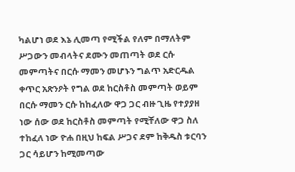ካልሆነ ወደ እኔ ሊመጣ የሚችል የለም በማለትም ሥጋውን መብላትና ደሙን መጠጣት ወደ ርሱ መምጣትና በርሱ ማመን መሆኑን ግልጥ አድርዱል ቀጥር አጽንዖት የግል ወደ ከርስቶስ መምጣት ወይም በርሱ ማመን ርሱ ከከፈለው ዋጋ ጋር ብዙ ጊዜ የተያያዘ ነው ሰው ወደ ከርስቶስ መምጣት የሚቸለው ዋጋ ስለ ተከፈለ ነው ዮሐ በዚህ ከፍል ሥጋና ደም ከቅዱስ ቱርባን ጋር ሳይሆን ከሚመጣው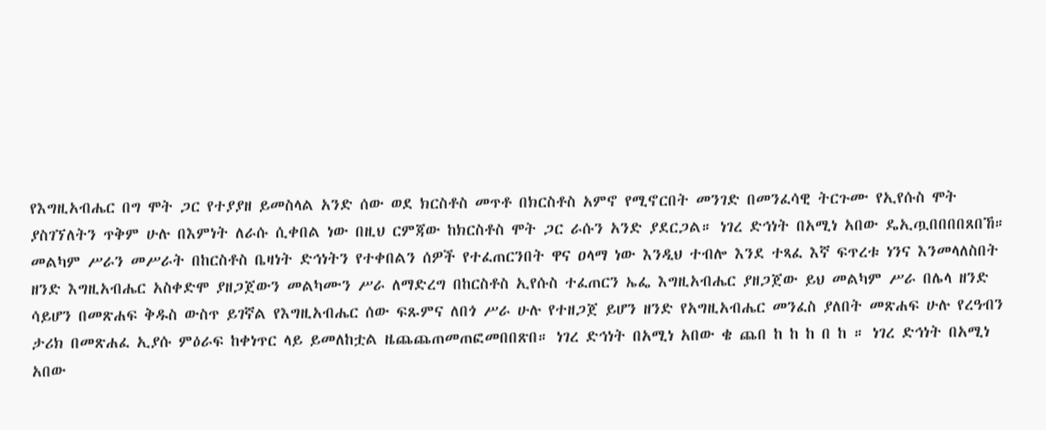የእግዚአብሔር በግ ሞት ጋር የተያያዘ ይመስላል አንድ ሰው ወደ ክርስቶስ መጥቶ በክርስቶስ አምኖ የሚኖርበት መንገድ በመንፈሳዊ ትርጉሙ የኢየሱስ ሞት ያስገኘለትን ጥቅም ሁሉ በእምነት ለራሱ ሲቀበል ነው በዚህ ርምጃው ከክርስቶስ ሞት ጋር ራሱን አንድ ያደርጋል። ነገረ ድኅነት በአሚነ አበው ዴኢጧበበበበጸበኸ። መልካም ሥራን መሥራት በከርስቶስ ቤዛነት ድኅነትን የተቀበልን ሰዎች የተፈጠርንበት ዋና ዐላማ ነው እንዲህ ተብሎ እንደ ተጻፈ እኛ ፍጥረቱ ነንና እንመላለስበት ዘንድ እግዚአብሔር አስቀድሞ ያዘጋጀውን መልካሙን ሥራ ለማድረግ በከርስቶስ ኢየሱስ ተፈጠርን ኤፌ እግዚአብሔር ያዘጋጀው ይህ መልካም ሥራ በሌላ ዘንድ ሳይሆን በመጽሐፍ ቅዱስ ውስጥ ይገኛል የእግዚአብሔር ሰው ፍጹምና ለበጎ ሥራ ሁሉ የተዘጋጀ ይሆን ዘንድ የአግዚአብሔር መንፈስ ያለበት መጽሐፍ ሁሉ የረዓብን ታሪክ በመጽሐፈ ኢያሱ ምዕራፍ ከቀነጥር ላይ ይመለከቷል ዜጨጨጠመጠፎመበበጽበ። ነገረ ድኅነት በአሚነ አበው ቄ ጨበ ከ ከ ከ በ ከ ። ነገረ ድኅነት በአሚነ አበው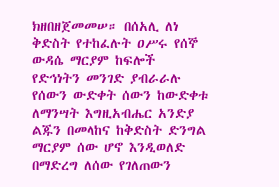ክዘበዘጀመመሠ። በሰአሊ ለነ ቅድስት የተከፈሉት ዐሥሩ የሰኞ ውዳሴ ማርያም ከፍሎች የድኅነትን መንገድ ያብራራሉ የሰውን ውድቀት ሰውን ከውድቀቱ ለማንሣት እግዚአብሔር አንድያ ልጁን በመላከና ከቅድስት ድንግል ማርያም ሰው ሆኖ እንዲወለድ በማድረግ ለሰው የገለጠውን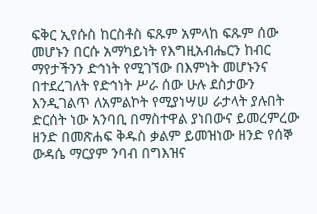ፍቅር ኢየሱስ ከርስቶስ ፍጹም አምላከ ፍጹም ሰው መሆኑን በርሱ አማካይነት የእግዚአብሔርን ከብር ማየታችንን ድኅነት የሚገኘው በእምነት መሆኑንና በተደረገለት የድኅነት ሥራ ሰው ሁሉ ደስታውን እንዲገልጥ ለአምልኮት የሚያነሣሠ ራታላት ያሉበት ድርሰት ነው አንባቢ በማስተዋል ያነበውና ይመረምረው ዘንድ በመጽሐፍ ቅዱስ ቃልም ይመዝነው ዘንድ የሰኞ ውዳሴ ማርያም ንባብ በግእዝና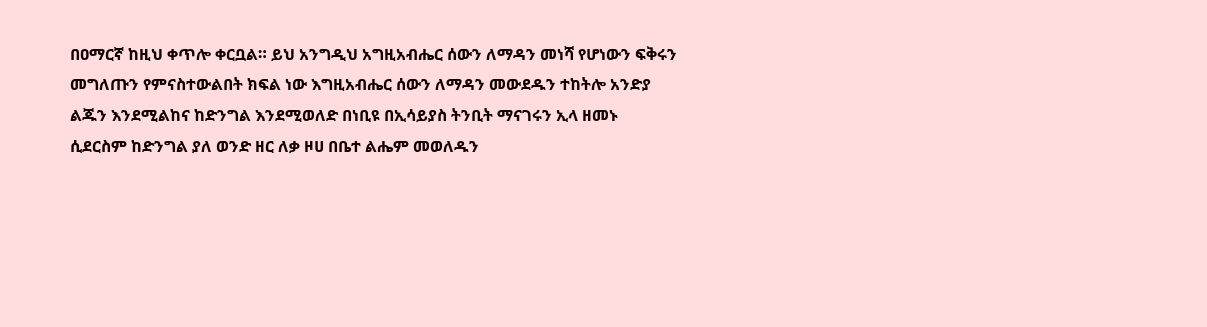በዐማርኛ ከዚህ ቀጥሎ ቀርቧል። ይህ አንግዲህ አግዚአብሔር ሰውን ለማዳን መነሻ የሆነውን ፍቅሩን መግለጡን የምናስተውልበት ክፍል ነው እግዚአብሔር ሰውን ለማዳን መውደዱን ተከትሎ አንድያ ልጁን እንደሚልከና ከድንግል እንደሚወለድ በነቢዩ በኢሳይያስ ትንቢት ማናገሩን ኢላ ዘመኑ ሲደርስም ከድንግል ያለ ወንድ ዘር ለቃ ዞሀ በቤተ ልሔም መወለዱን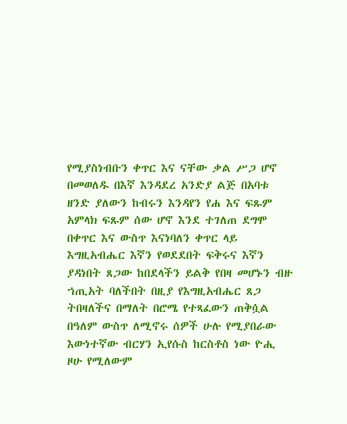የሚያስነብቡን ቀጥር እና ናቸው ቃል ሥጋ ሆኖ በመወለዱ በእኛ እንዳደረ አንድያ ልጅ በአባቱ ዘንድ ያለውን ከብሩን እንዳየን የሐ እና ፍጹም አምላክ ፍጹም ሰው ሆኖ እንደ ተገለጠ ደግሞ በቀጥር እና ውስጥ እናነባለን ቀጥር ላይ እግዚአብሔር እኛን የወደደበት ፍቅሩና እኛን ያዳነበት ጸጋው ከበደላችን ይልቅ የበዛ መሆኑን ብዙ ኀጢአት ባለችበት በዚያ የእግዚአብሔር ጸጋ ትበዛለችና በማለት በሮሜ የተጻፈውን ጠቅሷል በዓለም ውስጥ ለሚኖሩ ሰዎች ሁሉ የሚያበራው እውነተኛው ብርሃን ኢየሱስ ከርስቶስ ነው ዮሒ ዞሁ የሚለውም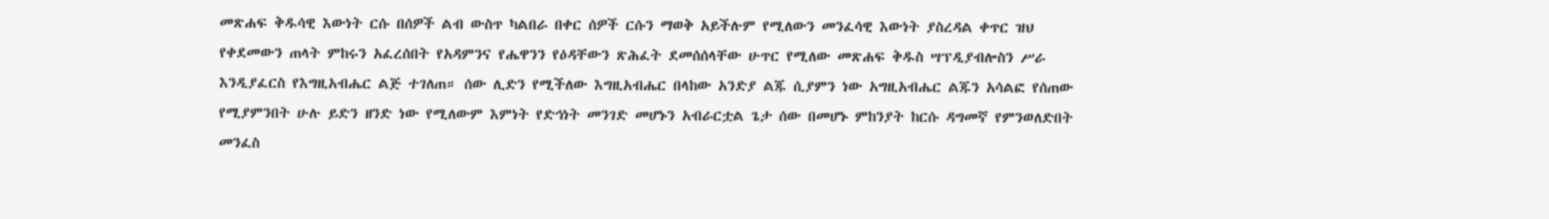መጽሐፍ ቅዱሳዊ እውነት ርሱ በሰዎች ልብ ውስጥ ካልበራ በቀር ሰዎች ርሱን ማወቅ አይችሉም የሚለውን መንፈሳዊ እውነት ያስረዳል ቀጥር ዝህ የቀደመውን ጠላት ምከሩን አፈረሰበት የአዳምንና የሔዋንን የዕዳቸውን ጽሕፈት ደመሰሰላቸው ሁጥር የሚለው መጽሐፍ ቅዱስ ሣፕዲያብሎስን ሥራ እንዲያፈርስ የእግዚአብሔር ልጅ ተገለጠ። ሰው ሊድን የሚችለው እግዚአብሔር በላከው አንድያ ልጁ ሲያምን ነው አግዚአብሔር ልጁን አሳልፎ የሰጠው የሚያምንበት ሁሉ ይድን ዘንድ ነው የሚለውም እምነት የድኅነት መንገድ መሆኑን አብራርቷል ጌታ ሰው በመሆኑ ምከንያት ከርሱ ዳግመኛ የምንወለድበት መንፈስ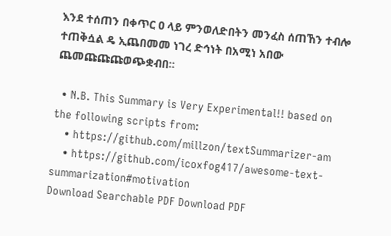እንደ ተሰጠን በቀጥር ዐ ላይ ምንወለድበትን መንፈስ ሰጠኸን ተብሎ ተጠቅሷል ዴ ኢጨበመመ ነገረ ድኅነት በአሚነ አበው ጨመጩጩጩወጭቋብበ።

  • N.B. This Summary is Very Experimental!! based on the following scripts from:
    • https://github.com/millzon/textSummarizer-am
    • https://github.com/icoxfog417/awesome-text-summarization#motivation
Download Searchable PDF Download PDF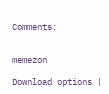Comments:


memezon

Download options |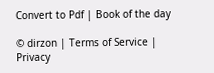Convert to Pdf | Book of the day

© dirzon | Terms of Service | Privacy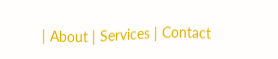| About | Services | Contact